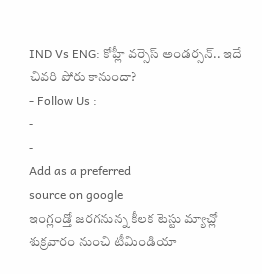IND Vs ENG: కోహ్లీ వర్సెస్ అండర్సన్.. ఇదే చివరి పోరు కానుందా?
- Follow Us :
-
-
Add as a preferred
source on google
ఇంగ్లండ్తో జరగనున్న కీలక టెస్టు మ్యాచ్లో శుక్రవారం నుంచి టీమిండియా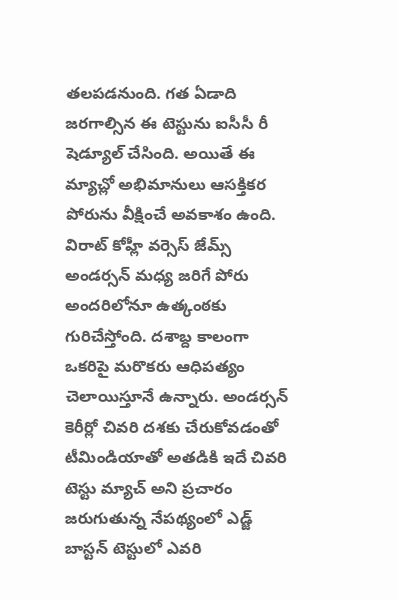తలపడనుంది. గత ఏడాది జరగాల్సిన ఈ టెస్టును ఐసీసీ రీ షెడ్యూల్ చేసింది. అయితే ఈ మ్యాచ్లో అభిమానులు ఆసక్తికర పోరును వీక్షించే అవకాశం ఉంది. విరాట్ కోహ్లీ వర్సెస్ జేమ్స్ అండర్సన్ మధ్య జరిగే పోరు అందరిలోనూ ఉత్కంఠకు గురిచేస్తోంది. దశాబ్ద కాలంగా ఒకరిపై మరొకరు ఆధిపత్యం చెలాయిస్తూనే ఉన్నారు. అండర్సన్ కెరీర్లో చివరి దశకు చేరుకోవడంతో టీమిండియాతో అతడికి ఇదే చివరి టెస్టు మ్యాచ్ అని ప్రచారం జరుగుతున్న నేపథ్యంలో ఎడ్జ్ బాస్టన్ టెస్టులో ఎవరి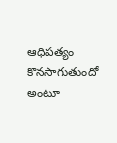ఆధిపత్యం కొనసాగుతుందో అంటూ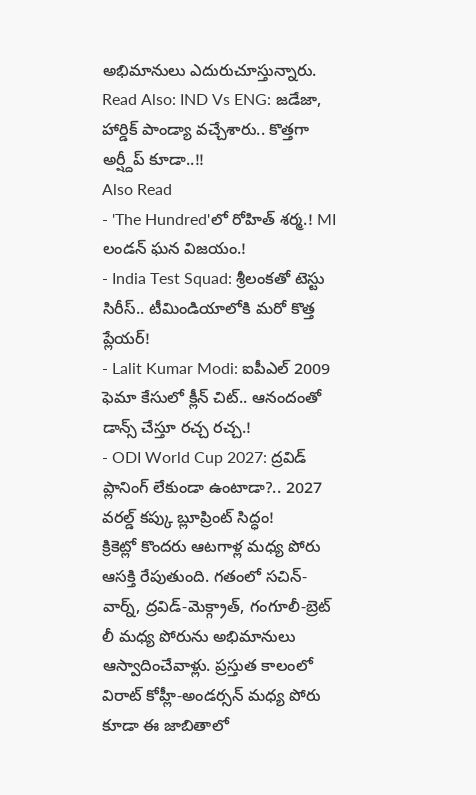అభిమానులు ఎదురుచూస్తున్నారు.
Read Also: IND Vs ENG: జడేజా, హార్డిక్ పాండ్యా వచ్చేశారు.. కొత్తగా అర్ష్దీప్ కూడా..!!
Also Read
- 'The Hundred'లో రోహిత్ శర్మ.! MI లండన్ ఘన విజయం.!
- India Test Squad: శ్రీలంకతో టెస్టు సిరీస్.. టీమిండియాలోకి మరో కొత్త ప్లేయర్!
- Lalit Kumar Modi: ఐపీఎల్ 2009 ఫెమా కేసులో క్లీన్ చిట్.. ఆనందంతో డాన్స్ చేస్తూ రచ్చ రచ్చ.!
- ODI World Cup 2027: ద్రవిడ్ ప్లానింగ్ లేకుండా ఉంటాడా?.. 2027 వరల్డ్ కప్కు బ్లూప్రింట్ సిద్ధం!
క్రికెట్లో కొందరు ఆటగాళ్ల మధ్య పోరు ఆసక్తి రేపుతుంది. గతంలో సచిన్-వార్న్, ద్రవిడ్-మెక్గ్రాత్, గంగూలీ-బ్రెట్ లీ మధ్య పోరును అభిమానులు ఆస్వాదించేవాళ్లు. ప్రస్తుత కాలంలో విరాట్ కోహ్లీ-అండర్సన్ మధ్య పోరు కూడా ఈ జాబితాలో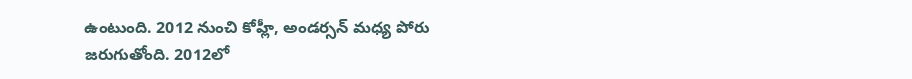ఉంటుంది. 2012 నుంచి కోహ్లీ, అండర్సన్ మధ్య పోరు జరుగుతోంది. 2012లో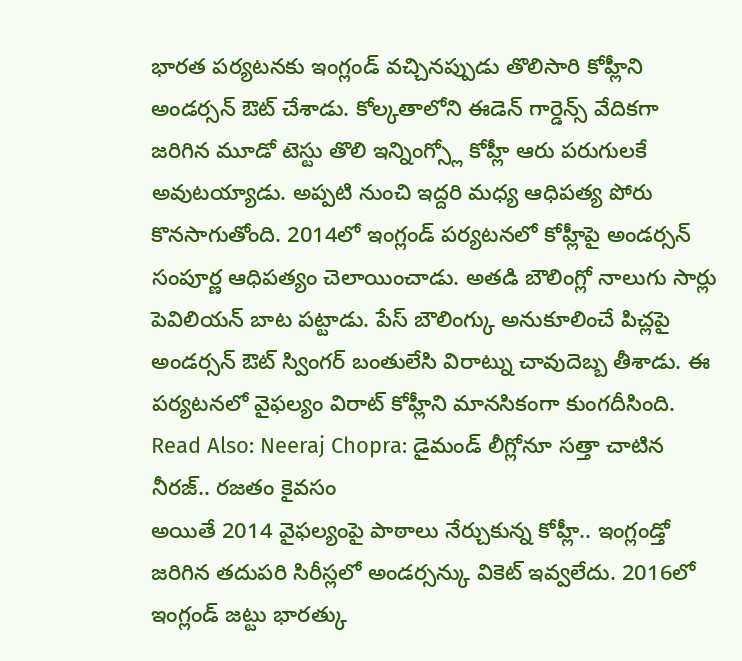భారత పర్యటనకు ఇంగ్లండ్ వచ్చినప్పుడు తొలిసారి కోహ్లీని అండర్సన్ ఔట్ చేశాడు. కోల్కతాలోని ఈడెన్ గార్డెన్స్ వేదికగా జరిగిన మూడో టెస్టు తొలి ఇన్నింగ్స్లో కోహ్లీ ఆరు పరుగులకే అవుటయ్యాడు. అప్పటి నుంచి ఇద్దరి మధ్య ఆధిపత్య పోరు కొనసాగుతోంది. 2014లో ఇంగ్లండ్ పర్యటనలో కోహ్లీపై అండర్సన్ సంపూర్ణ ఆధిపత్యం చెలాయించాడు. అతడి బౌలింగ్లో నాలుగు సార్లు పెవిలియన్ బాట పట్టాడు. పేస్ బౌలింగ్కు అనుకూలించే పిచ్లపై అండర్సన్ ఔట్ స్వింగర్ బంతులేసి విరాట్ను చావుదెబ్బ తీశాడు. ఈ పర్యటనలో వైఫల్యం విరాట్ కోహ్లీని మానసికంగా కుంగదీసింది.
Read Also: Neeraj Chopra: డైమండ్ లీగ్లోనూ సత్తా చాటిన నీరజ్.. రజతం కైవసం
అయితే 2014 వైఫల్యంపై పాఠాలు నేర్చుకున్న కోహ్లీ.. ఇంగ్లండ్తో జరిగిన తదుపరి సిరీస్లలో అండర్సన్కు వికెట్ ఇవ్వలేదు. 2016లో ఇంగ్లండ్ జట్టు భారత్కు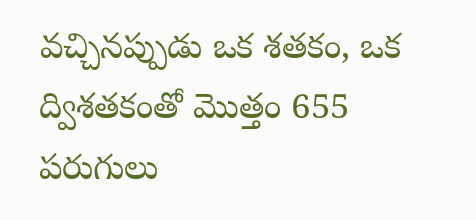వచ్చినప్పుడు ఒక శతకం, ఒక ద్విశతకంతో మొత్తం 655 పరుగులు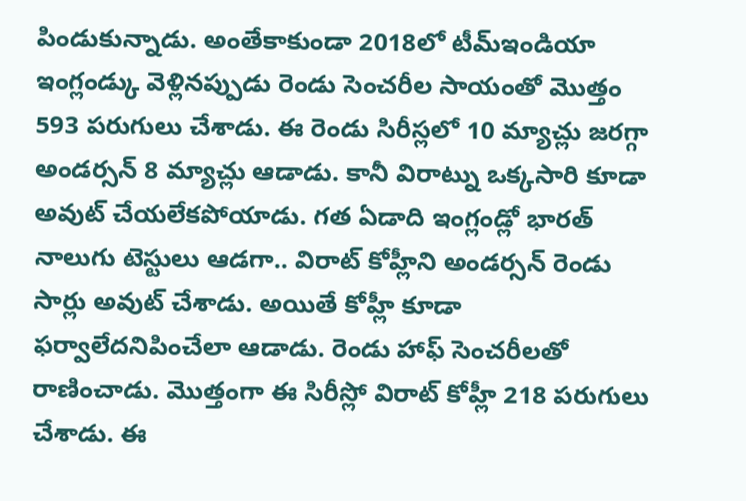పిండుకున్నాడు. అంతేకాకుండా 2018లో టీమ్ఇండియా ఇంగ్లండ్కు వెళ్లినప్పుడు రెండు సెంచరీల సాయంతో మొత్తం 593 పరుగులు చేశాడు. ఈ రెండు సిరీస్లలో 10 మ్యాచ్లు జరగ్గా అండర్సన్ 8 మ్యాచ్లు ఆడాడు. కానీ విరాట్ను ఒక్కసారి కూడా అవుట్ చేయలేకపోయాడు. గత ఏడాది ఇంగ్లండ్లో భారత్ నాలుగు టెస్టులు ఆడగా.. విరాట్ కోహ్లీని అండర్సన్ రెండు సార్లు అవుట్ చేశాడు. అయితే కోహ్లీ కూడా ఫర్వాలేదనిపించేలా ఆడాడు. రెండు హాఫ్ సెంచరీలతో రాణించాడు. మొత్తంగా ఈ సిరీస్లో విరాట్ కోహ్లీ 218 పరుగులు చేశాడు. ఈ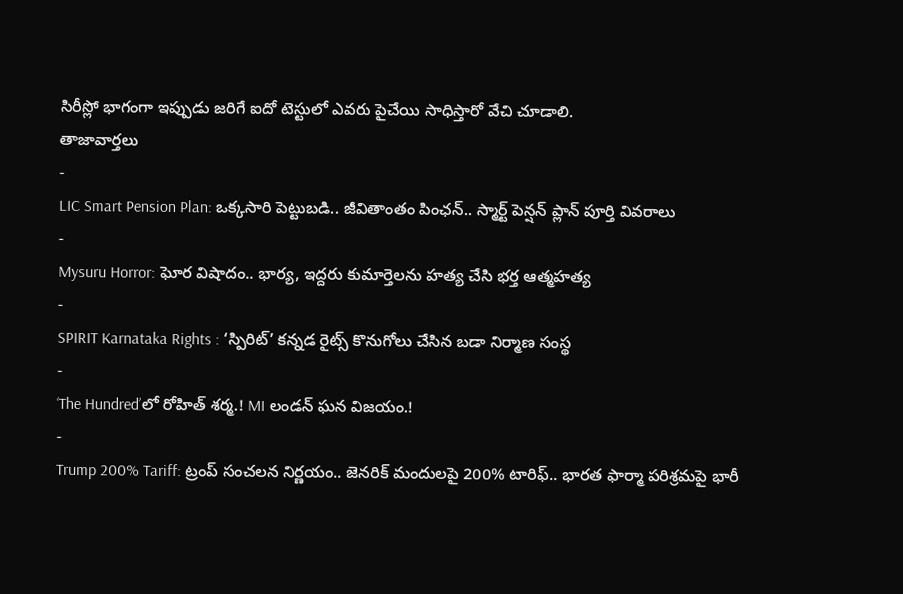సిరీస్లో భాగంగా ఇప్పుడు జరిగే ఐదో టెస్టులో ఎవరు పైచేయి సాధిస్తారో వేచి చూడాలి.
తాజావార్తలు
-
LIC Smart Pension Plan: ఒక్కసారి పెట్టుబడి.. జీవితాంతం పింఛన్.. స్మార్ట్ పెన్షన్ ప్లాన్ పూర్తి వివరాలు
-
Mysuru Horror: ఘోర విషాదం.. భార్య, ఇద్దరు కుమార్తెలను హత్య చేసి భర్త ఆత్మహత్య
-
SPIRIT Karnataka Rights : ‘స్పిరిట్’ కన్నడ రైట్స్ కొనుగోలు చేసిన బడా నిర్మాణ సంస్థ
-
‘The Hundred’లో రోహిత్ శర్మ.! MI లండన్ ఘన విజయం.!
-
Trump 200% Tariff: ట్రంప్ సంచలన నిర్ణయం.. జెనరిక్ మందులపై 200% టారిఫ్.. భారత ఫార్మా పరిశ్రమపై భారీ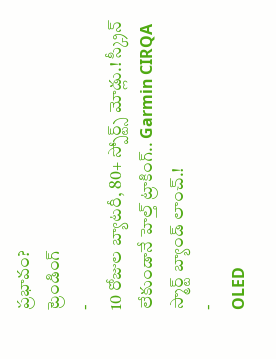ప్రభావం?
ట్రెండింగ్
-
10 రోజుల బ్యాటరీ, 80+ స్పోర్ట్స్ మోడ్లు.! స్క్రీన్ లేకుండానే హెల్త్ ట్రాకింగ్.. Garmin CIRQA స్మార్ట్ బ్యాండ్ లాంచ్.!
-
OLED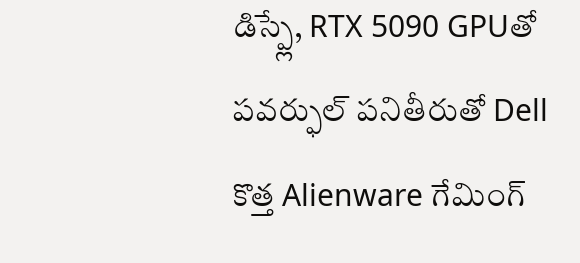డిస్ప్లే, RTX 5090 GPUతో పవర్ఫుల్ పనితీరుతో Dell కొత్త Alienware గేమింగ్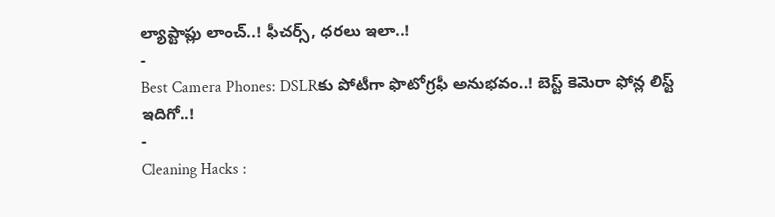ల్యాప్టాప్లు లాంచ్..! ఫీచర్స్, ధరలు ఇలా..!
-
Best Camera Phones: DSLRకు పోటీగా ఫొటోగ్రఫీ అనుభవం..! బెస్ట్ కెమెరా ఫోన్ల లిస్ట్ ఇదిగో..!
-
Cleaning Hacks :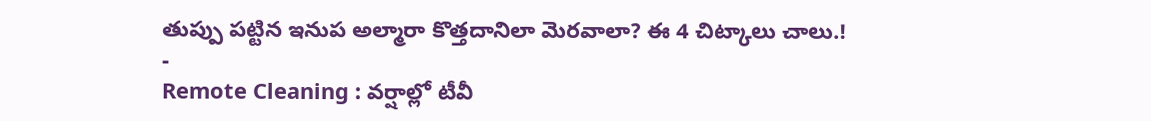తుప్పు పట్టిన ఇనుప అల్మారా కొత్తదానిలా మెరవాలా? ఈ 4 చిట్కాలు చాలు.!
-
Remote Cleaning : వర్షాల్లో టీవీ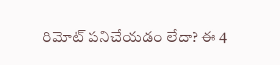రిమోట్ పనిచేయడం లేదా? ఈ 4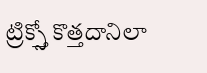ట్రిక్స్తో కొత్తదానిలా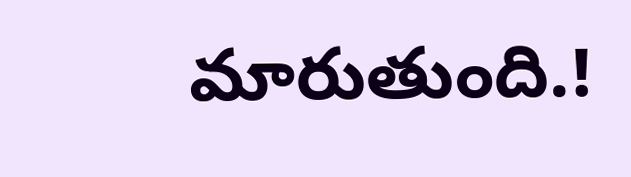మారుతుంది.!